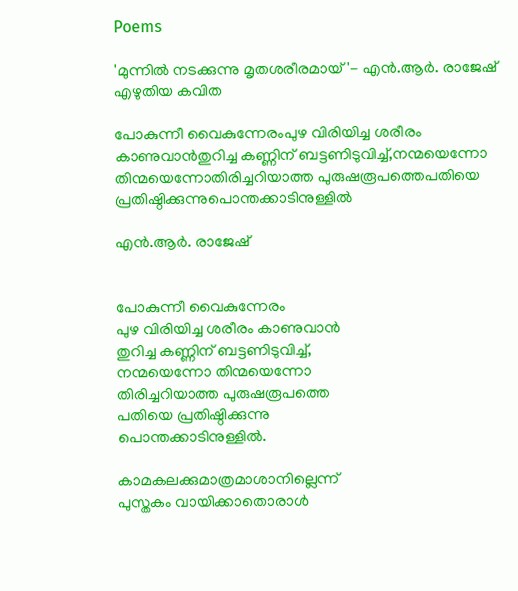Poems

'മുന്നില്‍ നടക്കുന്നു മൃതശരീരമായ്'- എന്‍.ആര്‍. രാജേഷ് എഴുതിയ കവിത

പോകുന്നീ വൈകുന്നേരംപുഴ വിരിയിച്ച ശരീരം കാണുവാന്‍തുറിച്ച കണ്ണിന് ബട്ടണിടുവിച്ച്,നന്മയെന്നോ തിന്മയെന്നോതിരിച്ചറിയാത്ത പുരുഷരൂപത്തെപതിയെ പ്രതിഷ്ഠിക്കുന്നുപൊന്തക്കാടിനുള്ളില്‍

എന്‍.ആര്‍. രാജേഷ്


പോകുന്നീ വൈകുന്നേരം
പുഴ വിരിയിച്ച ശരീരം കാണുവാന്‍
തുറിച്ച കണ്ണിന് ബട്ടണിടുവിച്ച്,
നന്മയെന്നോ തിന്മയെന്നോ
തിരിച്ചറിയാത്ത പുരുഷരൂപത്തെ
പതിയെ പ്രതിഷ്ഠിക്കുന്നു
പൊന്തക്കാടിനുള്ളില്‍.

കാമകലക്കുമാത്രമാശാനില്ലെന്ന്
പുസ്തകം വായിക്കാതൊരാള്‍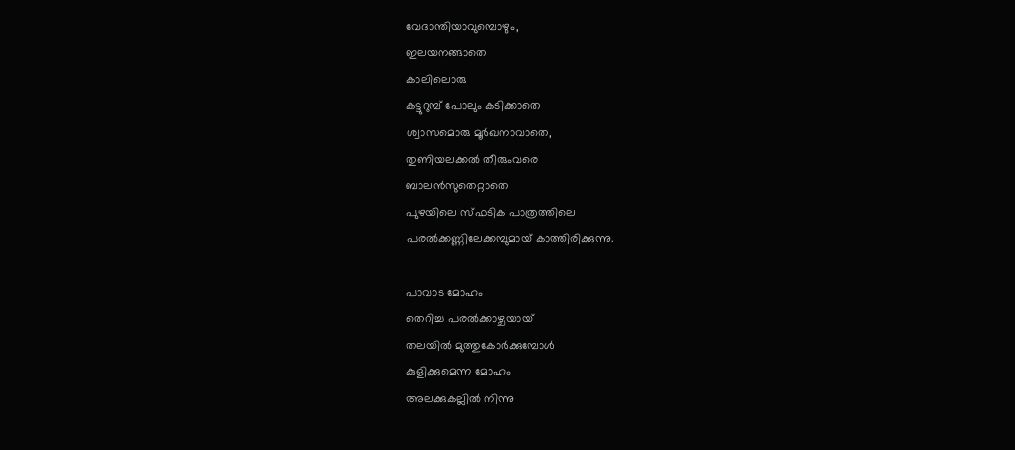വേദാന്തിയാവുമ്പൊഴും,
ഇലയനങ്ങാതെ
കാലിലൊരു
കട്ടുറുമ്പ് പോലും കടിക്കാതെ
ശ്വാസമൊരു മൂര്‍ഖനാവാതെ,
തുണിയലക്കല്‍ തീരുംവരെ
ബാലന്‍സുതെറ്റാതെ
പുഴയിലെ സ്ഫടിക പാത്രത്തിലെ
പരല്‍ക്കണ്ണിലേക്കമ്പുമായ് കാത്തിരിക്കുന്നു.

പാവാട മോഹം
തെറിച്ച പരല്‍ക്കാഴ്ചയായ്
തലയില്‍ മുത്തുകോര്‍ക്കുമ്പോള്‍
കുളിക്കുമെന്ന മോഹം
അലക്കുകല്ലില്‍ നിന്നു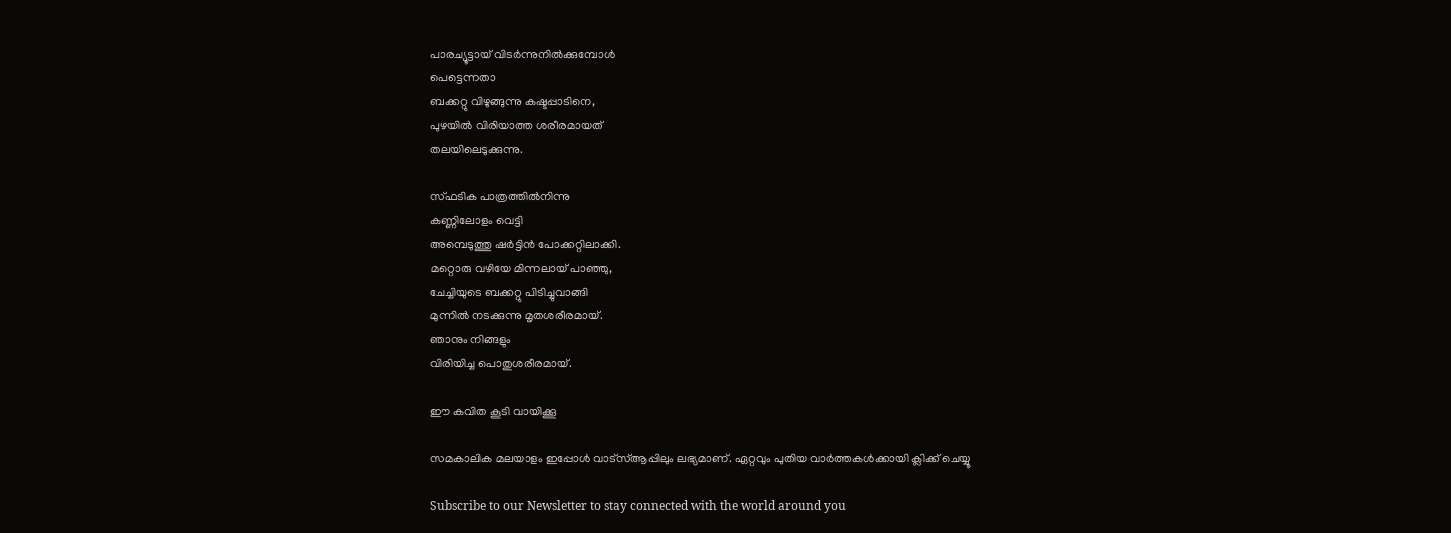പാരച്യൂട്ടായ് വിടര്‍ന്നുനില്‍ക്കുമ്പോള്‍
പെട്ടെന്നതാ
ബക്കറ്റു വിഴുങ്ങുന്നു കഷ്ടപ്പാടിനെ,
പുഴയില്‍ വിരിയാത്ത ശരീരമായത്
തലയിലെടുക്കുന്നു.

സ്ഫടിക പാത്രത്തില്‍നിന്നു
കണ്ണിലോളം വെട്ടി
അമ്പെടുത്തു ഷര്‍ട്ടിന്‍ പോക്കറ്റിലാക്കി.
മറ്റൊരു വഴിയേ മിന്നലായ് പാഞ്ഞു,
ചേച്ചിയുടെ ബക്കറ്റു പിടിച്ചുവാങ്ങി
മുന്നില്‍ നടക്കുന്നു മൃതശരീരമായ്.
ഞാനും നിങ്ങളും
വിരിയിച്ച പൊതുശരീരമായ്.

ഈ കവിത കൂടി വായിക്കൂ

സമകാലിക മലയാളം ഇപ്പോള്‍ വാട്‌സ്ആപ്പിലും ലഭ്യമാണ്. ഏറ്റവും പുതിയ വാര്‍ത്തകള്‍ക്കായി ക്ലിക്ക് ചെയ്യൂ

Subscribe to our Newsletter to stay connected with the world around you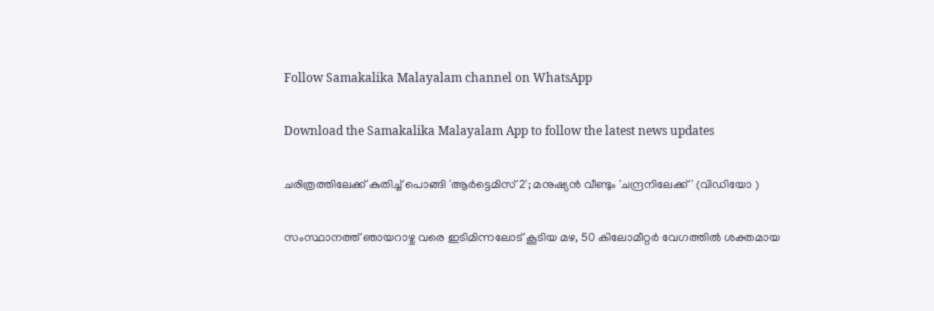Follow Samakalika Malayalam channel on WhatsApp

Download the Samakalika Malayalam App to follow the latest news updates

ചരിത്രത്തിലേക്ക് കുതിച്ച് പൊങ്ങി 'ആർട്ടെമിസ് 2'; മനുഷ്യൻ വീണ്ടും 'ചന്ദ്രനിലേക്ക്' (വിഡിയോ )

സംസ്ഥാനത്ത് ഞായറാഴ്ച വരെ ഇടിമിന്നലോട് കൂടിയ മഴ, 50 കിലോമീറ്റര്‍ വേഗത്തില്‍ ശക്തമായ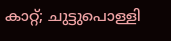കാറ്റ്; ചുട്ടുപൊള്ളി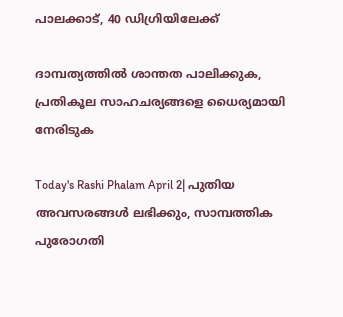പാലക്കാട്, 40 ഡിഗ്രിയിലേക്ക്

ദാമ്പത്യത്തില്‍ ശാന്തത പാലിക്കുക, പ്രതികൂല സാഹചര്യങ്ങളെ ധൈര്യമായി നേരിടുക

Today's Rashi Phalam April 2| പുതിയ അവസരങ്ങൾ ലഭിക്കും, സാമ്പത്തിക പുരോഗതി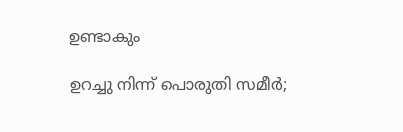ഉണ്ടാകും

ഉറച്ചു നിന്ന് പൊരുതി സമീര്‍;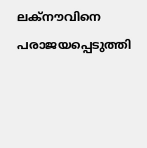ലക്‌നൗവിനെ പരാജയപ്പെടുത്തി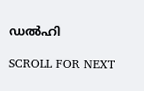ഡല്‍ഹി

SCROLL FOR NEXT